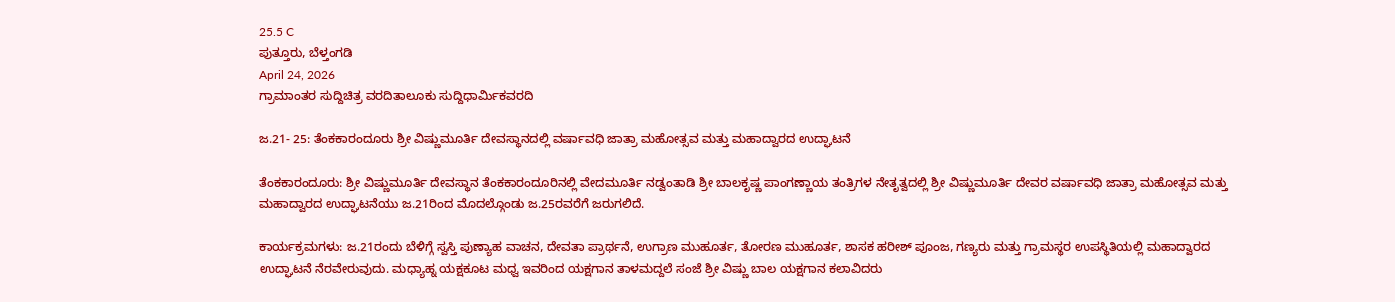25.5 C
ಪುತ್ತೂರು, ಬೆಳ್ತಂಗಡಿ
April 24, 2026
ಗ್ರಾಮಾಂತರ ಸುದ್ದಿಚಿತ್ರ ವರದಿತಾಲೂಕು ಸುದ್ದಿಧಾರ್ಮಿಕವರದಿ

ಜ.21- 25: ತೆಂಕಕಾರಂದೂರು ಶ್ರೀ ವಿಷ್ಣುಮೂರ್ತಿ ದೇವಸ್ಥಾನದಲ್ಲಿ ವರ್ಷಾವಧಿ ಜಾತ್ರಾ ಮಹೋತ್ಸವ ಮತ್ತು ಮಹಾದ್ವಾರದ ಉದ್ಘಾಟನೆ

ತೆಂಕಕಾರಂದೂರು: ಶ್ರೀ ವಿಷ್ಣುಮೂರ್ತಿ ದೇವಸ್ಥಾನ ತೆಂಕಕಾರಂದೂರಿನಲ್ಲಿ ವೇದಮೂರ್ತಿ ನಡ್ವಂತಾಡಿ ಶ್ರೀ ಬಾಲಕೃಷ್ಣ ಪಾಂಗಣ್ಣಾಯ ತಂತ್ರಿಗಳ ನೇತೃತ್ವದಲ್ಲಿ ಶ್ರೀ ವಿಷ್ಣುಮೂರ್ತಿ ದೇವರ ವರ್ಷಾವಧಿ ಜಾತ್ರಾ ಮಹೋತ್ಸವ ಮತ್ತು ಮಹಾದ್ವಾರದ ಉದ್ಘಾಟನೆಯು ಜ.21ರಿಂದ ಮೊದಲ್ಗೊಂಡು ಜ.25ರವರೆಗೆ ಜರುಗಲಿದೆ.

ಕಾರ್ಯಕ್ರಮಗಳು: ಜ.21ರಂದು ಬೆಳಿಗ್ಗೆ ಸ್ವಸ್ತಿ ಪುಣ್ಯಾಹ ವಾಚನ, ದೇವತಾ ಪ್ರಾರ್ಥನೆ, ಉಗ್ರಾಣ ಮುಹೂರ್ತ, ತೋರಣ ಮುಹೂರ್ತ, ಶಾಸಕ ಹರೀಶ್ ಪೂಂಜ, ಗಣ್ಯರು ಮತ್ತು ಗ್ರಾಮಸ್ಥರ ಉಪಸ್ಥಿತಿಯಲ್ಲಿ ಮಹಾದ್ವಾರದ ಉದ್ಘಾಟನೆ ನೆರವೇರುವುದು. ಮಧ್ಯಾಹ್ನ ಯಕ್ಷಕೂಟ ಮಧ್ವ ಇವರಿಂದ ಯಕ್ಷಗಾನ ತಾಳಮದ್ದಲೆ ಸಂಜೆ ಶ್ರೀ ವಿಷ್ಣು ಬಾಲ ಯಕ್ಷಗಾನ ಕಲಾವಿದರು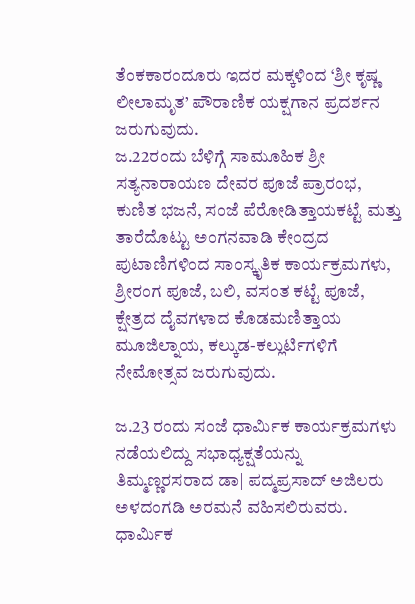ತೆಂಕಕಾರಂದೂರು ಇದರ ಮಕ್ಕಳಿಂದ ‘ಶ್ರೀ ಕೃಷ್ಣ ಲೀಲಾಮೃತ’ ಪೌರಾಣಿಕ ಯಕ್ಷಗಾನ ಪ್ರದರ್ಶನ ಜರುಗುವುದು.
ಜ.22ರಂದು ಬೆಳಿಗ್ಗೆ ಸಾಮೂಹಿಕ ಶ್ರೀ ಸತ್ಯನಾರಾಯಣ ದೇವರ ಪೂಜೆ ಪ್ರಾರಂಭ, ಕುಣಿತ ಭಜನೆ, ಸಂಜೆ ಪೆರೋಡಿತ್ತಾಯಕಟ್ಟೆ ಮತ್ತು ತಾರೆದೊಟ್ಟು ಅಂಗನವಾಡಿ ಕೇಂದ್ರದ ಪುಟಾಣಿಗಳಿಂದ ಸಾಂಸ್ಕೃತಿಕ ಕಾರ್ಯಕ್ರಮಗಳು, ಶ್ರೀರಂಗ ಪೂಜೆ, ಬಲಿ, ವಸಂತ ಕಟ್ಟೆ ಪೂಜೆ, ಕ್ಷೇತ್ರದ ದೈವಗಳಾದ ಕೊಡಮಣಿತ್ತಾಯ ಮೂಜಿಲ್ನಾಯ, ಕಲ್ಕುಡ-ಕಲ್ಲುರ್ಟಿಗಳಿಗೆ ನೇಮೋತ್ಸವ ಜರುಗುವುದು.

ಜ.23 ರಂದು ಸಂಜೆ ಧಾರ್ಮಿಕ ಕಾರ್ಯಕ್ರಮಗಳು ನಡೆಯಲಿದ್ದು ಸಭಾಧ್ಯಕ್ಷತೆಯನ್ನು ತಿಮ್ಮಣ್ಣರಸರಾದ ಡಾ| ಪದ್ಮಪ್ರಸಾದ್ ಅಜಿಲರು ಅಳದಂಗಡಿ ಅರಮನೆ ವಹಿಸಲಿರುವರು. ಧಾರ್ಮಿಕ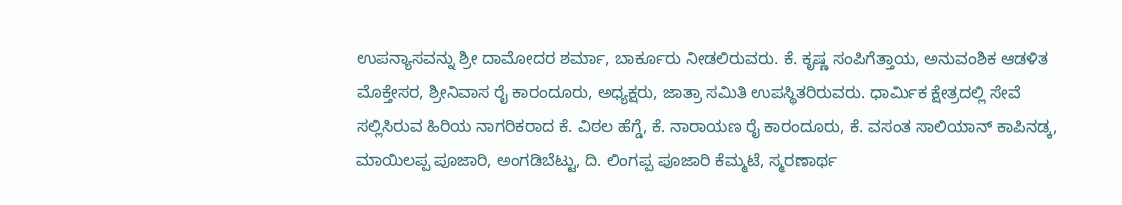ಉಪನ್ಯಾಸವನ್ನು ಶ್ರೀ ದಾಮೋದರ ಶರ್ಮಾ, ಬಾರ್ಕೂರು ನೀಡಲಿರುವರು. ಕೆ. ಕೃಷ್ಣ ಸಂಪಿಗೆತ್ತಾಯ, ಅನುವಂಶಿಕ ಆಡಳಿತ ಮೊಕ್ತೇಸರ, ಶ್ರೀನಿವಾಸ ರೈ ಕಾರಂದೂರು, ಅಧ್ಯಕ್ಷರು, ಜಾತ್ರಾ ಸಮಿತಿ ಉಪಸ್ಥಿತರಿರುವರು. ಧಾರ್ಮಿಕ ಕ್ಷೇತ್ರದಲ್ಲಿ ಸೇವೆ ಸಲ್ಲಿಸಿರುವ ಹಿರಿಯ ನಾಗರಿಕರಾದ ಕೆ. ವಿಠಲ ಹೆಗ್ಡೆ, ಕೆ. ನಾರಾಯಣ ರೈ ಕಾರಂದೂರು, ಕೆ. ವಸಂತ ಸಾಲಿಯಾನ್ ಕಾಪಿನಡ್ಕ, ಮಾಯಿಲಪ್ಪ ಪೂಜಾರಿ, ಅಂಗಡಿಬೆಟ್ಟು, ದಿ. ಲಿಂಗಪ್ಪ ಪೂಜಾರಿ ಕೆಮ್ಮಟೆ, ಸ್ಮರಣಾರ್ಥ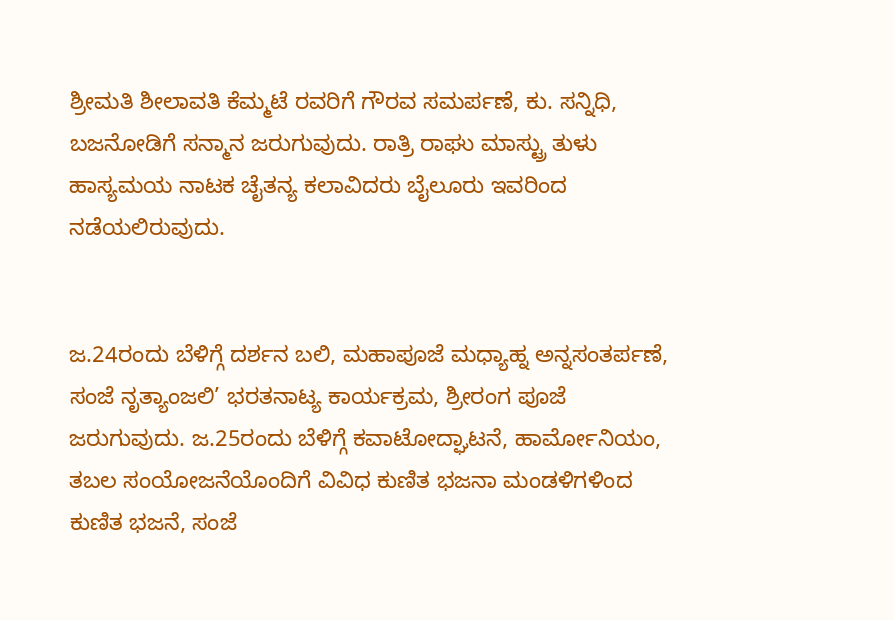ಶ್ರೀಮತಿ ಶೀಲಾವತಿ ಕೆಮ್ಮಟೆ ರವರಿಗೆ ಗೌರವ ಸಮರ್ಪಣೆ, ಕು. ಸನ್ನಿಧಿ, ಬಜನೋಡಿಗೆ ಸನ್ಮಾನ ಜರುಗುವುದು. ರಾತ್ರಿ ರಾಘು ಮಾಸ್ಟ್ರು ತುಳು ಹಾಸ್ಯಮಯ ನಾಟಕ ಚೈತನ್ಯ ಕಲಾವಿದರು ಬೈಲೂರು ಇವರಿಂದ ನಡೆಯಲಿರುವುದು.


ಜ.24ರಂದು ಬೆಳಿಗ್ಗೆ ದರ್ಶನ ಬಲಿ, ಮಹಾಪೂಜೆ ಮಧ್ಯಾಹ್ನ ಅನ್ನಸಂತರ್ಪಣೆ, ಸಂಜೆ ನೃತ್ಯಾಂಜಲಿ’ ಭರತನಾಟ್ಯ ಕಾರ್ಯಕ್ರಮ, ಶ್ರೀರಂಗ ಪೂಜೆ ಜರುಗುವುದು. ಜ.25ರಂದು ಬೆಳಿಗ್ಗೆ ಕವಾಟೋದ್ಘಾಟನೆ, ಹಾರ್ಮೋನಿಯಂ, ತಬಲ ಸಂಯೋಜನೆಯೊಂದಿಗೆ ವಿವಿಧ ಕುಣಿತ ಭಜನಾ ಮಂಡಳಿಗಳಿಂದ ಕುಣಿತ ಭಜನೆ, ಸಂಜೆ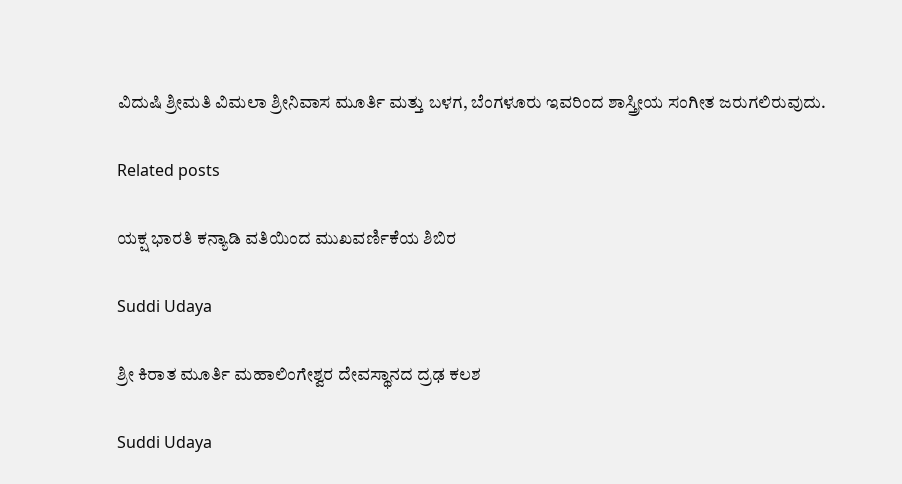ವಿದುಷಿ ಶ್ರೀಮತಿ ವಿಮಲಾ ಶ್ರೀನಿವಾಸ ಮೂರ್ತಿ ಮತ್ತು ಬಳಗ, ಬೆಂಗಳೂರು ಇವರಿಂದ ಶಾಸ್ತ್ರೀಯ ಸಂಗೀತ ಜರುಗಲಿರುವುದು.

Related posts

ಯಕ್ಷ ಭಾರತಿ ಕನ್ಯಾಡಿ ವತಿಯಿಂದ ಮುಖವರ್ಣಿಕೆಯ ಶಿಬಿರ

Suddi Udaya

ಶ್ರೀ ಕಿರಾತ ಮೂರ್ತಿ ಮಹಾಲಿಂಗೇಶ್ವರ ದೇವಸ್ಥಾನದ ದ್ರಢ ಕಲಶ

Suddi Udaya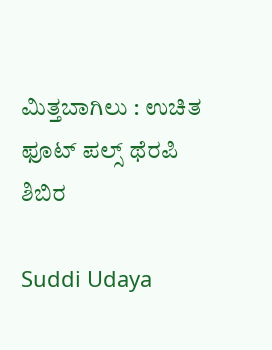ಮಿತ್ತಬಾಗಿಲು : ಉಚಿತ ಫೂಟ್ ಪಲ್ಸ್ ಥೆರಪಿ ಶಿಬಿರ

Suddi Udaya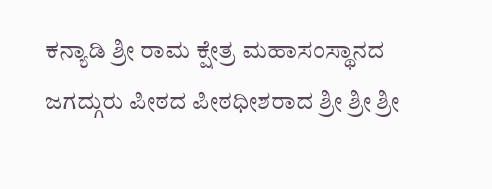ಕನ್ಯಾಡಿ ಶ್ರೀ ರಾಮ ಕ್ಷೇತ್ರ ಮಹಾಸಂಸ್ಥಾನದ ಜಗದ್ಗುರು ಪೀಠದ ಪೀಠಧೀಶರಾದ ಶ್ರೀ ಶ್ರೀ ಶ್ರೀ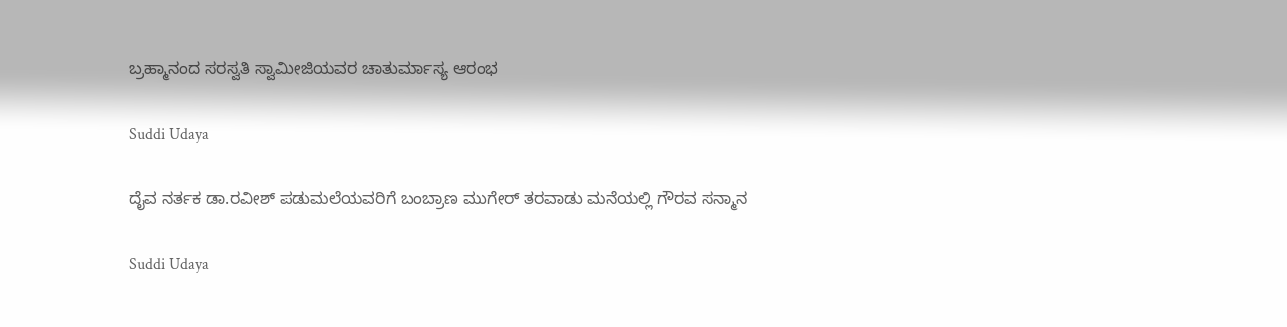ಬ್ರಹ್ಮಾನಂದ ಸರಸ್ವತಿ ಸ್ವಾಮೀಜಿಯವರ ಚಾತುರ್ಮಾಸ್ಯ ಆರಂಭ

Suddi Udaya

ದೈವ ನರ್ತಕ ಡಾ.ರವೀಶ್ ಪಡುಮಲೆಯವರಿಗೆ ಬಂಬ್ರಾಣ‌ ಮುಗೇರ್ ತರವಾಡು ಮನೆಯಲ್ಲಿ ಗೌರವ ಸನ್ಮಾನ

Suddi Udaya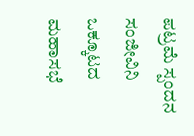ಪಟ್ರಮೆ ಸ್ಪಂದನ ಸಂಜೀವಿನಿ ಒಕ್ಕೂಟದ ಮಹಾಸಭೆ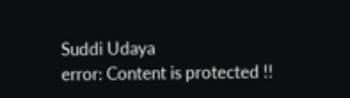Suddi Udaya
error: Content is protected !!